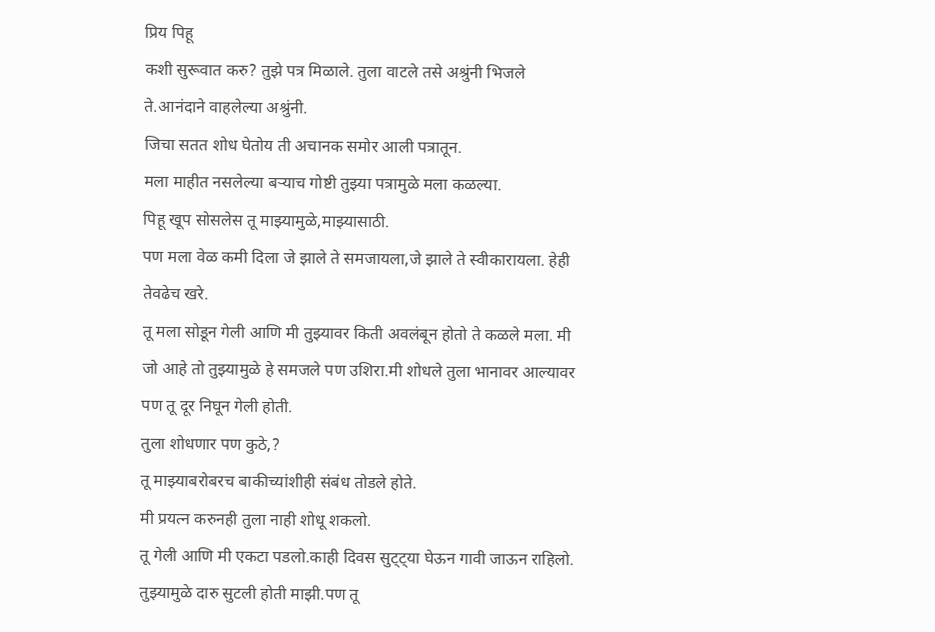प्रिय पिहू
कशी सुरूवात करु? तुझे पत्र मिळाले. तुला वाटले तसे अश्रुंनी भिजले ते.आनंदाने वाहलेल्या अश्रुंनी.
जिचा सतत शोध घेतोय ती अचानक समोर आली पत्रातून.
मला माहीत नसलेल्या बऱ्याच गोष्टी तुझ्या पत्रामुळे मला कळल्या.
पिहू खूप सोसलेस तू माझ्यामुळे,माझ्यासाठी.
पण मला वेळ कमी दिला जे झाले ते समजायला,जे झाले ते स्वीकारायला. हेही तेवढेच खरे.
तू मला सोडून गेली आणि मी तुझ्यावर किती अवलंबून होतो ते कळले मला. मी जो आहे तो तुझ्यामुळे हे समजले पण उशिरा.मी शोधले तुला भानावर आल्यावर पण तू दूर निघून गेली होती.
तुला शोधणार पण कुठे,?
तू माझ्याबरोबरच बाकीच्यांशीही संबंध तोडले होते.
मी प्रयत्न करुनही तुला नाही शोधू शकलो.
तू गेली आणि मी एकटा पडलो.काही दिवस सुट्ट्या घेऊन गावी जाऊन राहिलो. तुझ्यामुळे दारु सुटली होती माझी.पण तू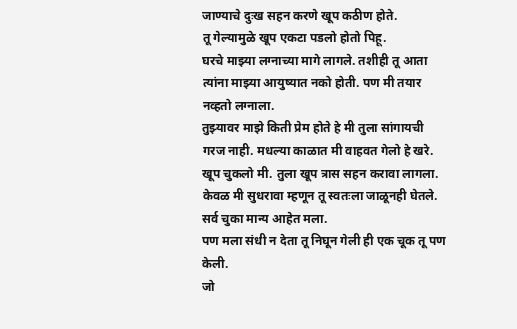जाण्याचे दुःख सहन करणे खूप कठीण होते.
तू गेल्यामुळे खूप एकटा पडलो होतो पिहू.
घरचे माझ्या लग्नाच्या मागे लागले. तशीही तू आता त्यांना माझ्या आयुष्यात नको होती. पण मी तयार नव्हतो लग्नाला.
तुझ्यावर माझे किती प्रेम होते हे मी तुला सांगायची गरज नाही. मधल्या काळात मी वाहवत गेलो हे खरे. खूप चुकलो मी. तुला खूप त्रास सहन करावा लागला. केवळ मी सुधरावा म्हणून तू स्वतःला जाळूनही घेतले. सर्व चुका मान्य आहेत मला.
पण मला संधी न देता तू निघून गेली ही एक चूक तू पण केली.
जो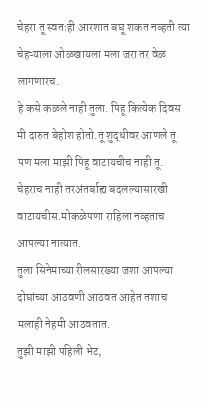चेहरा तू स्वतःही आरशात बघू शकत नव्हती त्या चेहऱ्याला ओळखायला मला जरा तर वेळ लागणारच.
हे कसे कळले नाही तुला. पिहू कित्येक दिवस मी दारुत बेहोश होतो.तू शुद्धीवर आणले तू पण मला माझी पिहू वाटायचीच नाही तू. चेहराच नाही तरअंतर्बाह्य बदलल्यासारखी वाटायचीस.मोकळेपणा राहिला नव्हताच आपल्या नात्यात.
तुला सिनेमाच्या रीलसारख्या जशा आपल्या दोघांच्या आठवणी आठवत आहेत तशाच मलाही नेहमी आठवतात.
तुझी माझी पहिली भेट,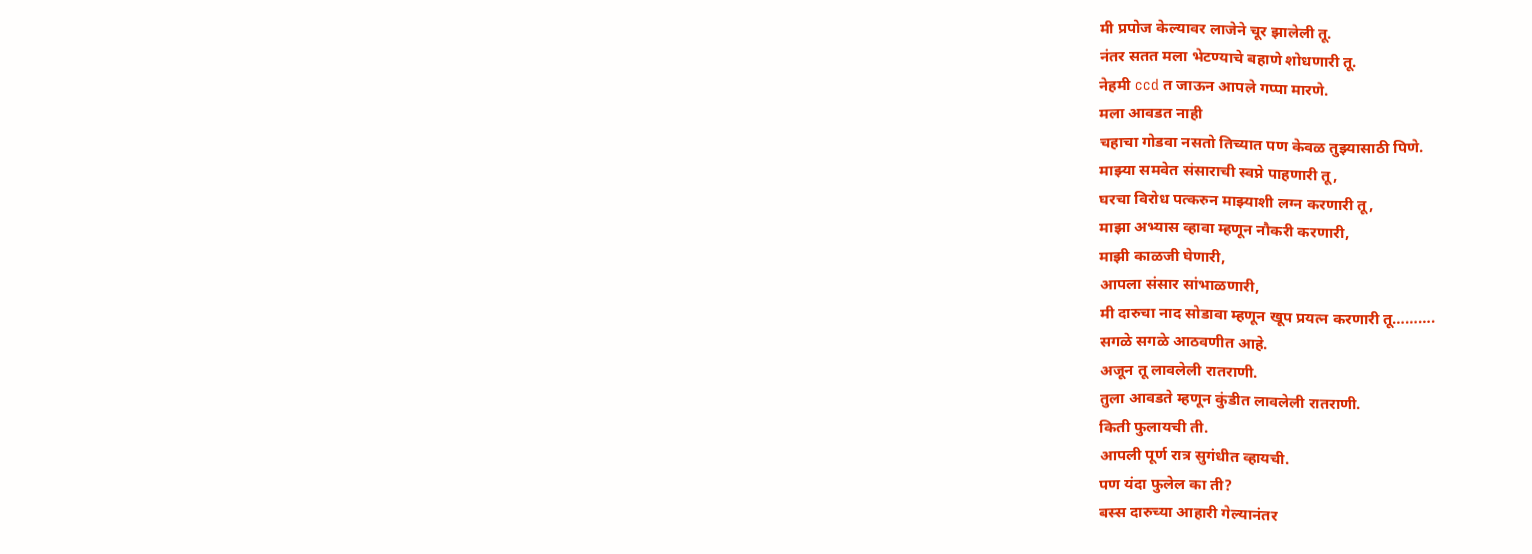मी प्रपोज केल्यावर लाजेने चूर झालेली तू.
नंतर सतत मला भेटण्याचे बहाणे शोधणारी तू.
नेहमी ccd त जाऊन आपले गप्पा मारणे.
मला आवडत नाही
चहाचा गोडवा नसतो तिच्यात पण केवळ तुझ्यासाठी पिणे.
माझ्या समवेत संसाराची स्वप्ने पाहणारी तू,
घरचा विरोध पत्करुन माझ्याशी लग्न करणारी तू,
माझा अभ्यास व्हावा म्हणून नौकरी करणारी,
माझी काळजी घेणारी,
आपला संसार सांभाळणारी,
मी दारुचा नाद सोडावा म्हणून खूप प्रयत्न करणारी तू……….
सगळे सगळे आठवणीत आहे.
अजून तू लावलेली रातराणी.
तुला आवडते म्हणून कुंडीत लावलेली रातराणी.
किती फुलायची ती.
आपली पूर्ण रात्र सुगंधीत व्हायची.
पण यंदा फुलेल का ती?
बस्स दारुच्या आहारी गेल्यानंतर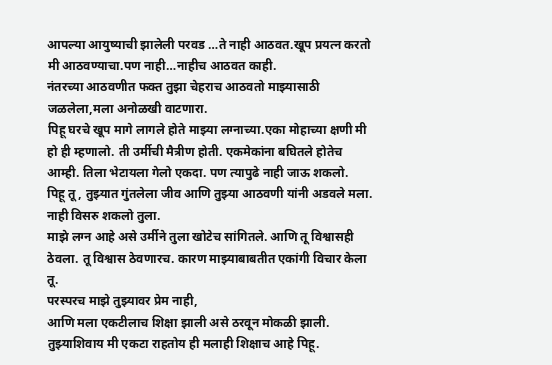आपल्या आयुष्याची झालेली परवड …ते नाही आठवत.खूप प्रयत्न करतो मी आठवण्याचा.पण नाही…नाहीच आठवत काही.
नंतरच्या आठवणीत फक्त तुझा चेहराच आठवतो माझ्यासाठी जळलेला,मला अनोळखी वाटणारा.
पिहू घरचे खूप मागे लागले होते माझ्या लग्नाच्या.एका मोहाच्या क्षणी मी हो ही म्हणालो. ती उर्मीची मैत्रीण होती. एकमेकांना बघितले होतेच आम्ही. तिला भेटायला गेलो एकदा. पण त्यापुढे नाही जाऊ शकलो.
पिहू तू, तुझ्यात गुंतलेला जीव आणि तुझ्या आठवणी यांनी अडवले मला. नाही विसरु शकलो तुला.
माझे लग्न आहे असे उर्मीने तुला खोटेच सांगितले. आणि तू विश्वासही ठेवला. तू विश्वास ठेवणारच. कारण माझ्याबाबतीत एकांगी विचार केला तू.
परस्परच माझे तुझ्यावर प्रेम नाही,
आणि मला एकटीलाच शिक्षा झाली असे ठरवून मोकळी झाली. तुझ्याशिवाय मी एकटा राहतोय ही मलाही शिक्षाच आहे पिहू.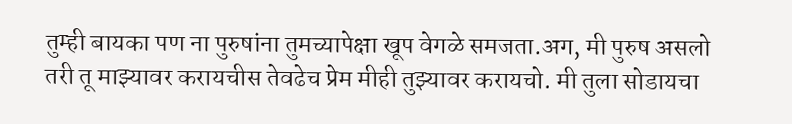तुम्ही बायका पण ना पुरुषांना तुमच्यापेक्षा खूप वेगळे समजता.अग, मी पुरुष असलो तरी तू माझ्यावर करायचीस तेवढेच प्रेम मीही तुझ्यावर करायचो. मी तुला सोडायचा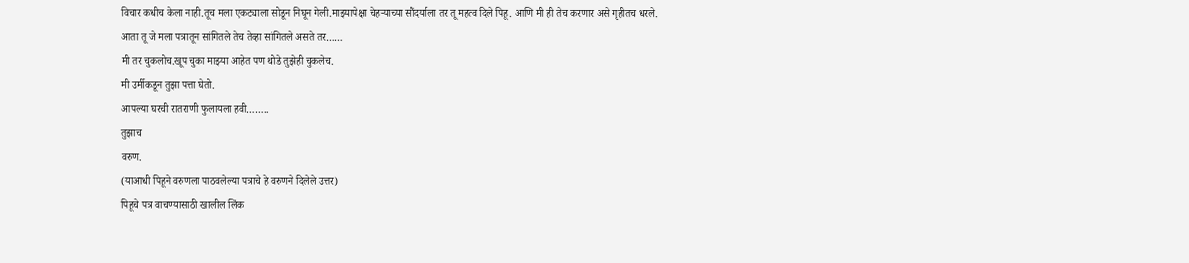विचार कधीच केला नाही.तूच मला एकट्याला सोडून निघून गेली.माझ्यापेक्षा चेहऱ्याच्या सौंदर्याला तर तू महत्व दिले पिहू. आणि मी ही तेच करणार असे गृहीतच धरले.
आता तू जे मला पत्रातून सांगितले तेच तेव्हा सांगितले असते तर……
मी तर चुकलोच.खूप चुका माझ्या आहेत पण थोडे तुझेही चुकलेच.
मी उर्मीकडून तुझा पत्ता घेतो.
आपल्या घरची रातराणी फुलायला हवी……..
तुझाच
वरुण.
(याआधी पिहूने वरुणला पाठवलेल्या पत्राचे हे वरुणने दिलेले उत्तर)
पिहूचे पत्र वाचण्यासाठी खालील लिंक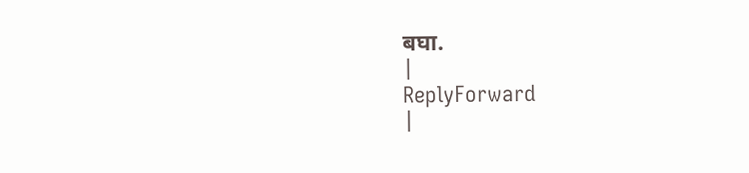बघा.
|
ReplyForward
|